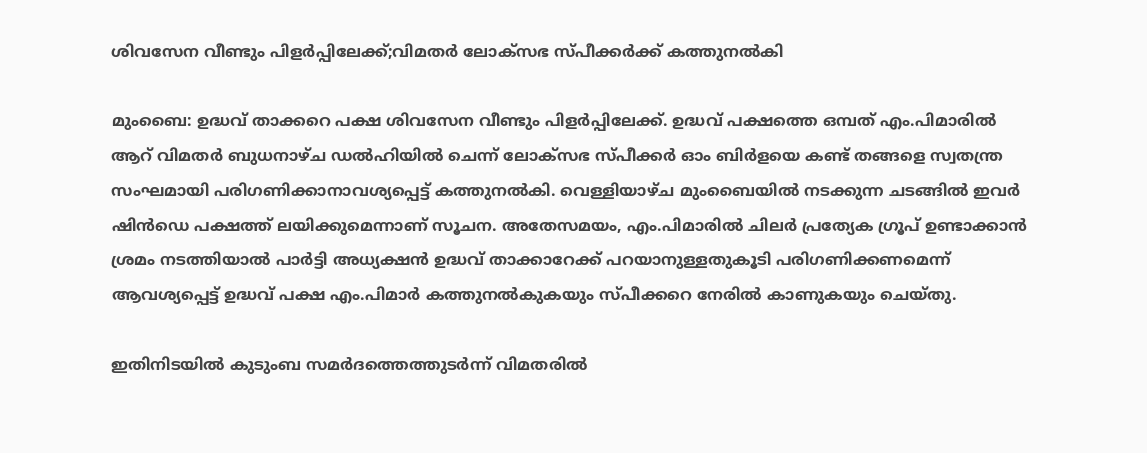ശിവസേന വീണ്ടും പിളർപ്പിലേക്ക്;വിമതർ ലോക്സഭ സ്പീക്കർക്ക് കത്തുനൽകി

മുംബൈ: ഉദ്ധവ് താക്കറെ പക്ഷ ശിവസേന വീണ്ടും പിളർപ്പിലേക്ക്. ഉദ്ധവ് പക്ഷത്തെ ഒമ്പത് എം.പിമാരിൽ ആറ് വിമതർ ബുധനാഴ്ച ഡൽഹിയിൽ ചെന്ന് ലോക്സഭ സ്പീക്കർ ഓം ബിർളയെ കണ്ട് തങ്ങളെ സ്വതന്ത്ര സംഘമായി പരിഗണിക്കാനാവശ്യപ്പെട്ട് കത്തുനൽകി. വെള്ളിയാഴ്ച മുംബൈയിൽ നടക്കുന്ന ചടങ്ങിൽ ഇവർ ഷിൻഡെ പക്ഷത്ത് ലയിക്കുമെന്നാണ് സൂചന. അതേസമയം, എം.പിമാരിൽ ചിലർ പ്രത്യേക ഗ്രൂപ് ഉണ്ടാക്കാൻ ശ്രമം നടത്തിയാൽ പാർട്ടി അധ്യക്ഷൻ ഉദ്ധവ് താക്കാറേക്ക് പറയാനുള്ളതുകൂടി പരിഗണിക്കണമെന്ന് ആവശ്യപ്പെട്ട് ഉദ്ധവ് പക്ഷ എം.പിമാർ കത്തുനൽകുകയും സ്പീക്കറെ നേരിൽ കാണുകയും ചെയ്തു.

ഇതിനിടയിൽ കുടുംബ സമർദത്തെത്തുടർന്ന് വിമതരിൽ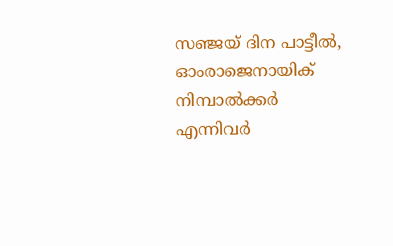സഞ്ജയ് ദിന പാട്ടീൽ, ഓംരാജെനായിക് നിമ്പാൽക്കർ എന്നിവർ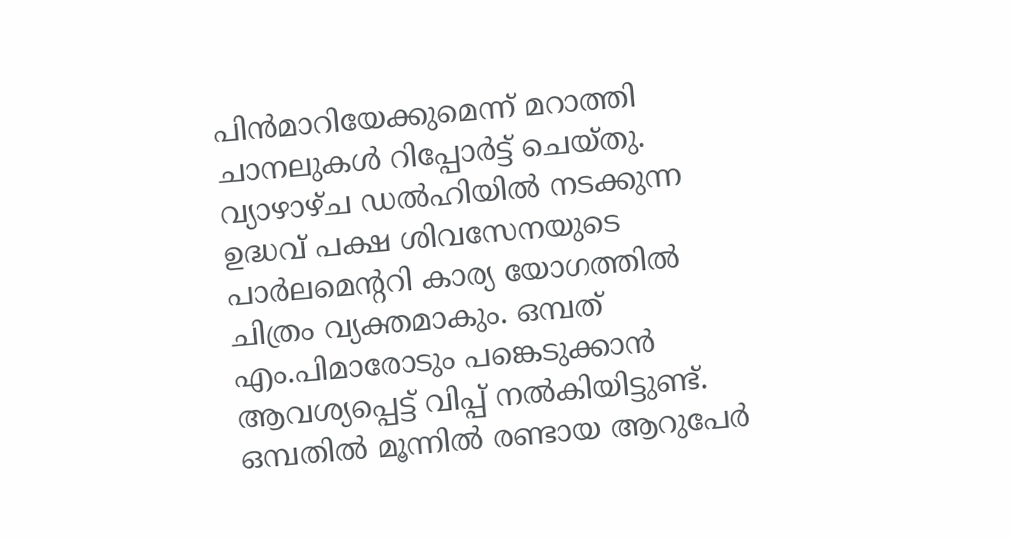പിൻമാറിയേക്കുമെന്ന് മറാത്തി ചാനലുകൾ റിപ്പോർട്ട് ചെയ്തു. വ്യാഴാഴ്ച ഡൽഹിയിൽ നടക്കുന്ന ഉദ്ധവ് പക്ഷ ശിവസേനയുടെ പാർലമെന്ററി കാര്യ യോഗത്തിൽ ചിത്രം വ്യക്തമാകും. ഒമ്പത് എം.പിമാരോടും പങ്കെടുക്കാൻ ആവശ്യപ്പെട്ട് വിപ്പ് നൽകിയിട്ടുണ്ട്. ഒമ്പതിൽ മൂന്നിൽ രണ്ടായ ആറുപേർ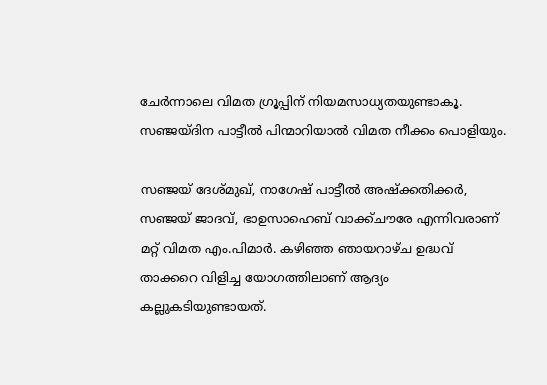ചേർന്നാലെ വിമത ഗ്രൂപ്പിന് നിയമസാധ്യതയുണ്ടാകൂ. സഞ്ജയ്ദിന പാട്ടീൽ പിന്മാറിയാൽ വിമത നീക്കം പൊളിയും.

സഞ്ജയ്‌ ദേശ്മുഖ്, നാഗേഷ് പാട്ടീൽ അഷ്ക്കതിക്കർ, സഞ്ജയ്‌ ജാദവ്, ഭാഉസാഹെബ്‌ വാക്ക്ചൗരേ എന്നിവരാണ് മറ്റ് വിമത എം.പിമാർ. കഴിഞ്ഞ ഞായറാഴ്ച ഉദ്ധവ് താക്കറെ വിളിച്ച യോഗത്തിലാണ് ആദ്യം കല്ലുകടിയുണ്ടായത്.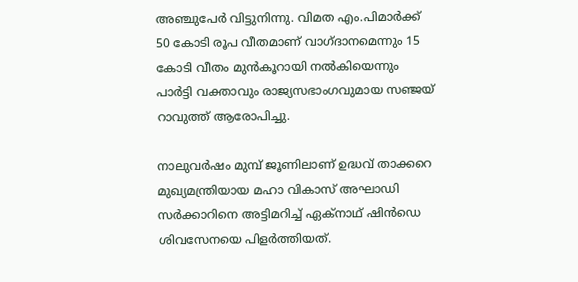അഞ്ചുപേർ വിട്ടുനിന്നു. വിമത എം.പിമാർക്ക് 50 കോടി രൂപ വീതമാണ് വാഗ്ദാനമെന്നും 15 കോടി വീതം മുൻകൂറായി നൽകിയെന്നും പാർട്ടി വക്താവും രാജ്യസഭാംഗവുമായ സഞ്ജയ്‌ റാവുത്ത് ആരോപിച്ചു.

നാലുവർഷം മുമ്പ് ജൂണിലാണ് ഉദ്ധവ് താക്കറെ മുഖ്യമന്ത്രിയായ മഹാ വികാസ് അഘാഡി സർക്കാറിനെ അട്ടിമറിച്ച് ഏക്നാഥ് ഷിൻഡെ ശിവസേനയെ പിളർത്തിയത്.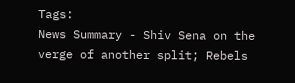Tags:
News Summary - Shiv Sena on the verge of another split; Rebels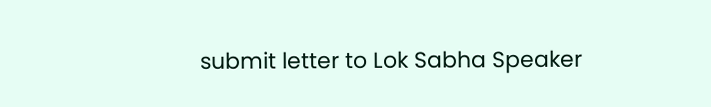submit letter to Lok Sabha Speaker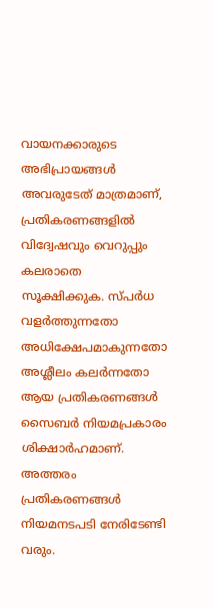വായനക്കാരുടെ അഭിപ്രായങ്ങള്‍ അവരുടേത് മാത്രമാണ്, പ്രതികരണങ്ങളിൽ വിദ്വേഷവും വെറുപ്പും കലരാതെ സൂക്ഷിക്കുക. സ്പർധ വളർത്തുന്നതോ അധിക്ഷേപമാകുന്നതോ അശ്ലീലം കലർന്നതോ ആയ പ്രതികരണങ്ങൾ സൈബർ നിയമപ്രകാരം ശിക്ഷാർഹമാണ്. അത്തരം പ്രതികരണങ്ങൾ നിയമനടപടി നേരിടേണ്ടി വരും.